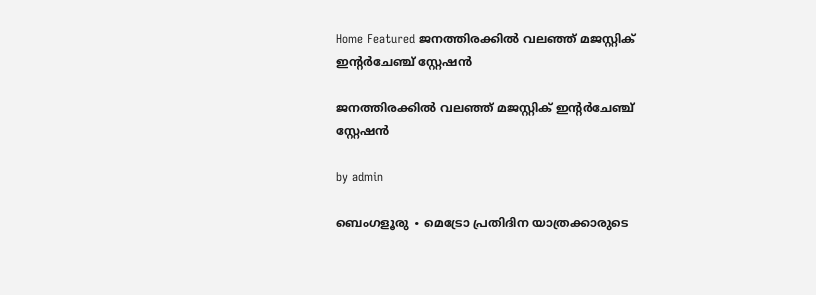Home Featured ജനത്തിരക്കിൽ വലഞ്ഞ് മജസ്റ്റിക് ഇന്റർചേഞ്ച് സ്റ്റേഷൻ

ജനത്തിരക്കിൽ വലഞ്ഞ് മജസ്റ്റിക് ഇന്റർചേഞ്ച് സ്റ്റേഷൻ

by admin

ബെംഗളൂരു ∙ മെട്രോ പ്രതിദിന യാത്രക്കാരുടെ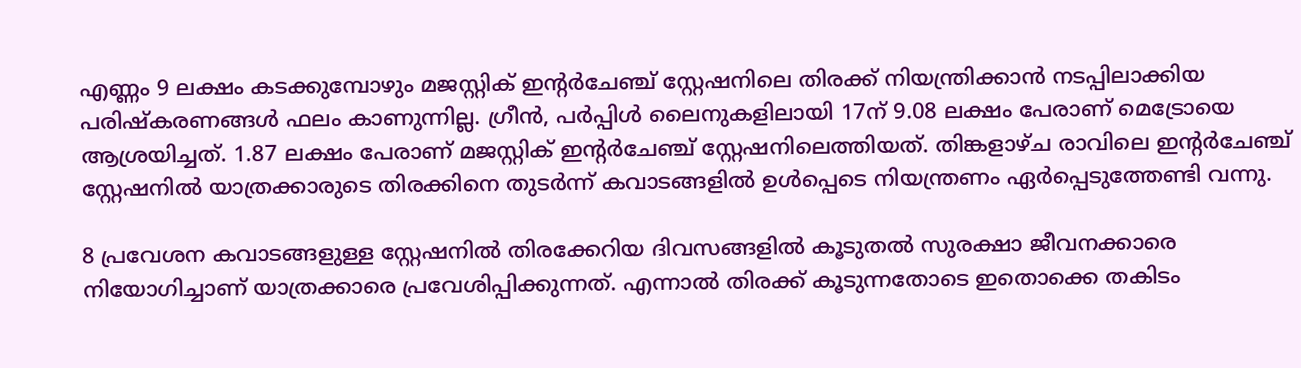എണ്ണം 9 ലക്ഷം കടക്കുമ്പോഴും മജസ്റ്റിക് ഇന്റർചേഞ്ച് സ്റ്റേഷനിലെ തിരക്ക് നിയന്ത്രിക്കാൻ നടപ്പിലാക്കിയ പരിഷ്കരണങ്ങൾ ഫലം കാണുന്നില്ല. ഗ്രീൻ, പർപ്പിൾ ലൈനുകളിലായി 17ന് 9.08 ലക്ഷം പേരാണ് മെട്രോയെ ആശ്രയിച്ചത്. 1.87 ലക്ഷം പേരാണ് മജസ്റ്റിക് ഇന്റർചേഞ്ച് സ്റ്റേഷനിലെത്തിയത്. തിങ്കളാഴ്ച രാവിലെ ഇന്റർചേഞ്ച് സ്റ്റേഷനിൽ യാത്രക്കാരുടെ തിരക്കിനെ തുടർന്ന് കവാടങ്ങളിൽ ഉൾപ്പെടെ നിയന്ത്രണം ഏർപ്പെടുത്തേണ്ടി വന്നു.

8 പ്രവേശന കവാടങ്ങളുള്ള സ്റ്റേഷനിൽ തിരക്കേറിയ ദിവസങ്ങളിൽ കൂടുതൽ സുരക്ഷാ ജീവനക്കാരെ നിയോഗിച്ചാണ് യാത്രക്കാരെ പ്രവേശിപ്പിക്കുന്നത്. എന്നാൽ തിരക്ക് കൂടുന്നതോടെ ഇതൊക്കെ തകിടം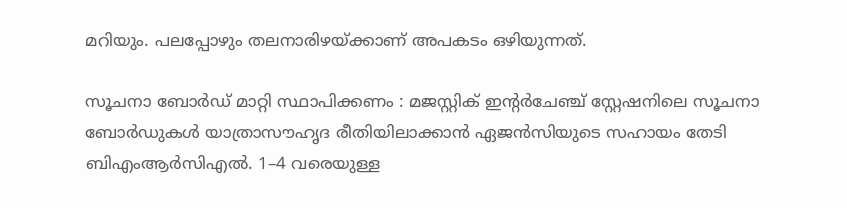മറിയും. പലപ്പോഴും തലനാരിഴയ്ക്കാണ് അപകടം ഒഴിയുന്നത്.

സൂചനാ ബോർഡ് മാറ്റി സ്ഥാപിക്കണം : മജസ്റ്റിക് ഇന്റർചേഞ്ച് സ്റ്റേഷനിലെ സൂചനാ ബോർഡുകൾ യാത്രാസൗഹൃദ രീതിയിലാക്കാൻ ഏജൻസിയുടെ സഹായം തേടി ബിഎംആർസിഎൽ. 1–4 വരെയുള്ള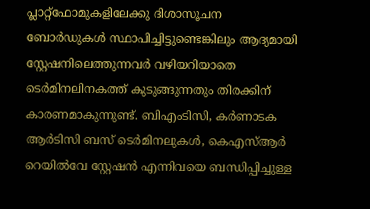പ്ലാറ്റ്ഫോമുകളിലേക്കു ദിശാസൂചന ബോർഡുകൾ സ്ഥാപിച്ചിട്ടുണ്ടെങ്കിലും ആദ്യമായി സ്റ്റേഷനിലെത്തുന്നവർ വഴിയറിയാതെ ടെർമിനലിനകത്ത് കുടുങ്ങുന്നതും തിരക്കിന് കാരണമാകുന്നുണ്ട്. ബിഎംടിസി, കർണാടക ആർടിസി ബസ് ടെർമിനലുകൾ, കെഎസ്ആർ റെയിൽവേ സ്റ്റേഷൻ എന്നിവയെ ബന്ധിപ്പിച്ചുള്ള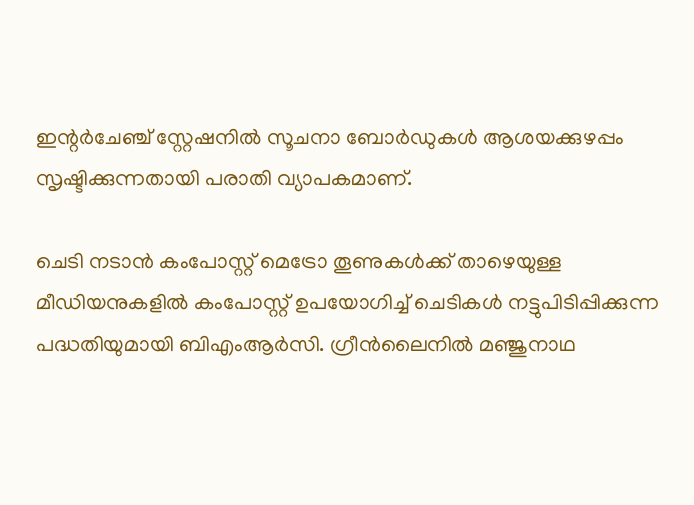ഇന്റർചേഞ്ച് സ്റ്റേഷനിൽ സൂചനാ ബോർഡുകൾ ആശയക്കുഴപ്പം സൃഷ്ടിക്കുന്നതായി പരാതി വ്യാപകമാണ്.

ചെടി നടാൻ കംപോസ്റ്റ് മെട്രോ തൂണുകൾക്ക് താഴെയുള്ള മീഡിയനുകളിൽ കംപോസ്റ്റ് ഉപയോഗിച്ച് ചെടികൾ നട്ടുപിടിപ്പിക്കുന്ന പദ്ധതിയുമായി ബിഎംആർസി. ഗ്രീൻലൈനിൽ മഞ്ജുനാഥ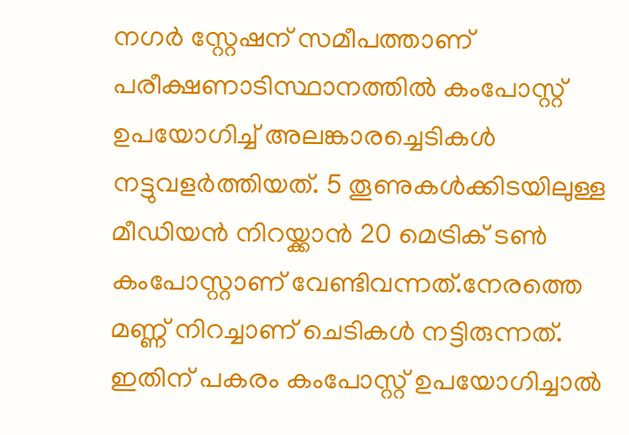നഗർ സ്റ്റേഷന് സമീപത്താണ് പരീക്ഷണാടിസ്ഥാനത്തിൽ കംപോസ്റ്റ് ഉപയോഗിച്ച് അലങ്കാരച്ചെടികൾ നട്ടുവളർത്തിയത്. 5 തൂണുകൾക്കിടയിലുള്ള മീഡിയൻ നിറയ്ക്കാൻ 20 മെട്രിക് ടൺ കംപോസ്റ്റാണ് വേണ്ടിവന്നത്.നേരത്തെ മണ്ണ് നിറച്ചാണ് ചെടികൾ നട്ടിരുന്നത്. ഇതിന് പകരം കംപോസ്റ്റ് ഉപയോഗിച്ചാൽ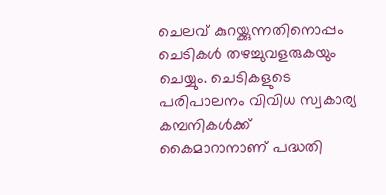ചെലവ് കുറയ്ക്കുന്നതിനൊപ്പം ചെടികൾ തഴച്ചുവളരുകയും ചെയ്യും. ചെടികളുടെ പരിപാലനം വിവിധ സ്വകാര്യ കമ്പനികൾക്ക് കൈമാറാനാണ് പദ്ധതി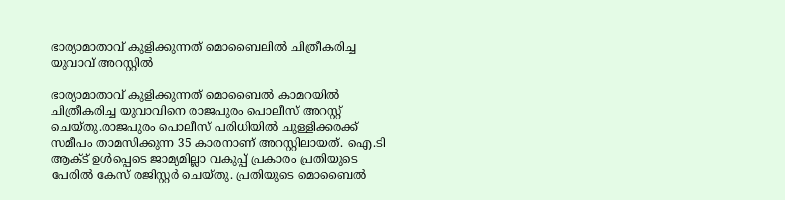ഭാര്യാമാതാവ് കുളിക്കുന്നത് മൊബൈലില്‍ ചിത്രീകരിച്ച യുവാവ് അറസ്റ്റില്‍

ഭാര്യാമാതാവ് കുളിക്കുന്നത് മൊബൈല്‍ കാമറയില്‍ ചിത്രീകരിച്ച യുവാവിനെ രാജപുരം പൊലീസ് അറസ്റ്റ് ചെയ്തു.രാജപുരം പൊലീസ് പരിധിയില്‍ ചുള്ളിക്കരക്ക് സമീപം താമസിക്കുന്ന 35 കാരനാണ് അറസ്റ്റിലായത്. ഐ.ടി ആക്‌ട് ഉള്‍പ്പെടെ ജാമ്യമില്ലാ വകുപ്പ് പ്രകാരം പ്രതിയുടെ പേരില്‍ കേസ് രജിസ്റ്റർ ചെയ്തു. പ്രതിയുടെ മൊബൈല്‍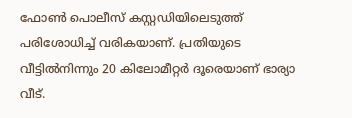ഫോണ്‍ പൊലീസ് കസ്റ്റഡിയിലെടുത്ത് പരിശോധിച്ച്‌ വരികയാണ്. പ്രതിയുടെ വീട്ടില്‍നിന്നും 20 കിലോമീറ്റർ ദൂരെയാണ് ഭാര്യാ വീട്.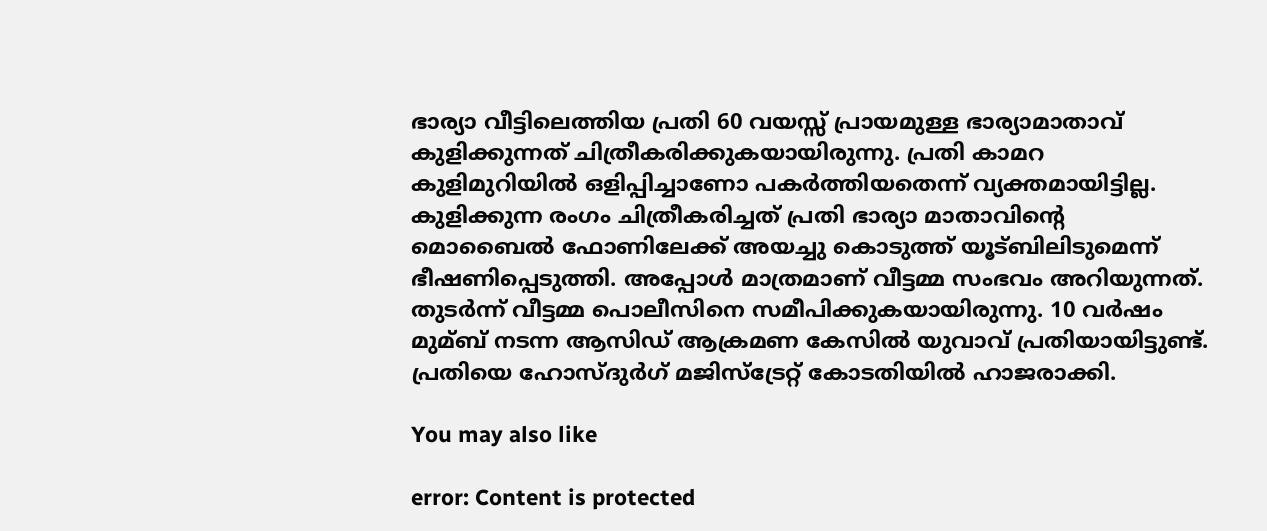ഭാര്യാ വീട്ടിലെത്തിയ പ്രതി 60 വയസ്സ് പ്രായമുള്ള ഭാര്യാമാതാവ് കുളിക്കുന്നത് ചിത്രീകരിക്കുകയായിരുന്നു. പ്രതി കാമറ കുളിമുറിയില്‍ ഒളിപ്പിച്ചാണോ പകർത്തിയതെന്ന് വ്യക്തമായിട്ടില്ല. കുളിക്കുന്ന രംഗം ചിത്രീകരിച്ചത് പ്രതി ഭാര്യാ മാതാവിന്‍റെ മൊബൈല്‍ ഫോണിലേക്ക് അയച്ചു കൊടുത്ത് യൂട്ബിലിടുമെന്ന് ഭീഷണിപ്പെടുത്തി. അപ്പോള്‍ മാത്രമാണ് വീട്ടമ്മ സംഭവം അറിയുന്നത്. തുടർന്ന് വീട്ടമ്മ പൊലീസിനെ സമീപിക്കുകയായിരുന്നു. 10 വർഷം മുമ്ബ് നടന്ന ആസിഡ് ആക്രമണ കേസില്‍ യുവാവ് പ്രതിയായിട്ടുണ്ട്. പ്രതിയെ ഹോസ്ദുർഗ് മജിസ്ട്രേറ്റ് കോടതിയില്‍ ഹാജരാക്കി.

You may also like

error: Content is protected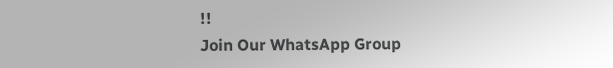!!
Join Our WhatsApp Group